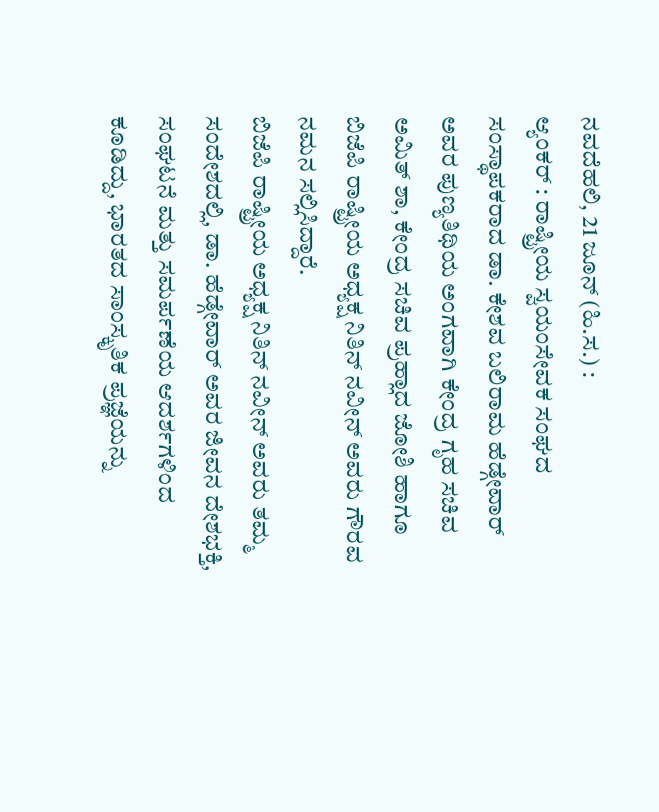ನವದೆಹಲಿ, 21 ಜೂನ್ (ಹಿ.ಸ.) :
ಆ್ಯಂಕರ್ : ರಾಷ್ಟ್ರೀಯ ಸ್ವಯಂಸೇವಕ ಸಂಘದ ಸಂಸ್ಥಾಪಕರಾದ ಡಾ. ಕೇಶವ ಬಲಿರಾಮ ಹೆಡ್ಗೇವಾರ್ ಅವರ ಪುಣ್ಯತಿಥಿಯ ಅಂಗವಾಗಿ ಕೇಂದ್ರ ಗೃಹ ಸಚಿವ ಅಮಿತ್ ಶಾ, ಕೇಂದ್ರ ಸಚಿವ ಪ್ರಹ್ಲಾದ ಜೋಶಿ ಹಾಗೂ ಬಿಜೆಪಿ ರಾಷ್ಟ್ರೀಯ ಅಧ್ಯಕ್ಷ ನಿತಿನ್ ನವೀನ್ ಅವರು ಗೌರವ ನಮನ ಸಲ್ಲಿಸಿದ್ದಾರೆ.
ಬಿಜೆಪಿ ರಾಷ್ಟ್ರೀಯ ಅಧ್ಯಕ್ಷ ನಿತಿನ್ ನವೀನ್ ಅವರು ತಮ್ಮ ಸಂದೇಶದಲ್ಲಿ, ಡಾ. ಹೆಡ್ಗೇವಾರ್ ಅವರ ಜೀವನ ದೇಶಭಕ್ತಿ, ಸಂಘಟನೆ ಮತ್ತು ಸಮರ್ಪಣೆಯ ಆದರ್ಶಗಳಿಂದ ಕೂಡಿದ್ದು, ಭಾರತದ ಸಾಂಸ್ಕೃತಿಕ ಪ್ರಜ್ಞೆಯನ್ನು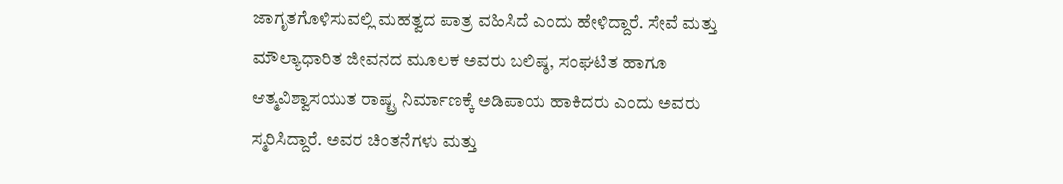ಜಾಗೃತಗೊಳಿಸುವಲ್ಲಿ ಮಹತ್ವದ ಪಾತ್ರ ವಹಿಸಿದೆ ಎಂದು ಹೇಳಿದ್ದಾರೆ. ಸೇವೆ ಮತ್ತು ಮೌಲ್ಯಾಧಾರಿತ ಜೀವನದ ಮೂಲಕ ಅವರು ಬಲಿಷ್ಠ, ಸಂಘಟಿತ ಹಾಗೂ ಆತ್ಮವಿಶ್ವಾಸಯುತ ರಾಷ್ಟ್ರ ನಿರ್ಮಾಣಕ್ಕೆ ಅಡಿಪಾಯ ಹಾಕಿದರು ಎಂದು ಅವರು ಸ್ಮರಿಸಿದ್ದಾರೆ. ಅವರ ಚಿಂತನೆಗಳು ಮತ್ತು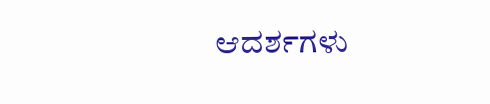ಆದರ್ಶಗಳು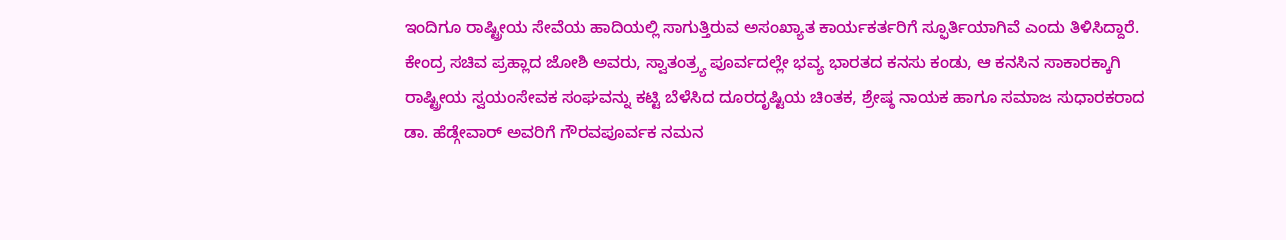ಇಂದಿಗೂ ರಾಷ್ಟ್ರೀಯ ಸೇವೆಯ ಹಾದಿಯಲ್ಲಿ ಸಾಗುತ್ತಿರುವ ಅಸಂಖ್ಯಾತ ಕಾರ್ಯಕರ್ತರಿಗೆ ಸ್ಫೂರ್ತಿಯಾಗಿವೆ ಎಂದು ತಿಳಿಸಿದ್ದಾರೆ.
ಕೇಂದ್ರ ಸಚಿವ ಪ್ರಹ್ಲಾದ ಜೋಶಿ ಅವರು, ಸ್ವಾತಂತ್ರ್ಯ ಪೂರ್ವದಲ್ಲೇ ಭವ್ಯ ಭಾರತದ ಕನಸು ಕಂಡು, ಆ ಕನಸಿನ ಸಾಕಾರಕ್ಕಾಗಿ ರಾಷ್ಟ್ರೀಯ ಸ್ವಯಂಸೇವಕ ಸಂಘವನ್ನು ಕಟ್ಟಿ ಬೆಳೆಸಿದ ದೂರದೃಷ್ಟಿಯ ಚಿಂತಕ, ಶ್ರೇಷ್ಠ ನಾಯಕ ಹಾಗೂ ಸಮಾಜ ಸುಧಾರಕರಾದ ಡಾ. ಹೆಡ್ಗೇವಾರ್ ಅವರಿಗೆ ಗೌರವಪೂರ್ವಕ ನಮನ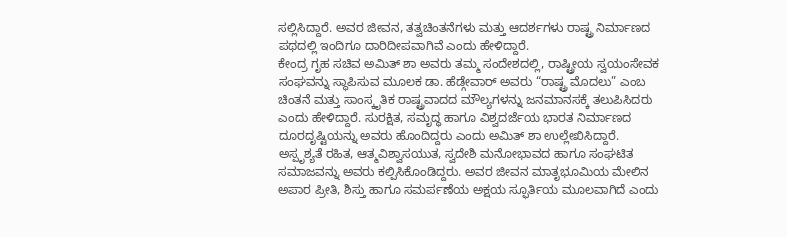ಸಲ್ಲಿಸಿದ್ದಾರೆ. ಅವರ ಜೀವನ, ತತ್ವಚಿಂತನೆಗಳು ಮತ್ತು ಆದರ್ಶಗಳು ರಾಷ್ಟ್ರ ನಿರ್ಮಾಣದ ಪಥದಲ್ಲಿ ಇಂದಿಗೂ ದಾರಿದೀಪವಾಗಿವೆ ಎಂದು ಹೇಳಿದ್ದಾರೆ.
ಕೇಂದ್ರ ಗೃಹ ಸಚಿವ ಅಮಿತ್ ಶಾ ಅವರು ತಮ್ಮ ಸಂದೇಶದಲ್ಲಿ, ರಾಷ್ಟ್ರೀಯ ಸ್ವಯಂಸೇವಕ ಸಂಘವನ್ನು ಸ್ಥಾಪಿಸುವ ಮೂಲಕ ಡಾ. ಹೆಡ್ಗೇವಾರ್ ಅವರು “ರಾಷ್ಟ್ರ ಮೊದಲು” ಎಂಬ ಚಿಂತನೆ ಮತ್ತು ಸಾಂಸ್ಕೃತಿಕ ರಾಷ್ಟ್ರವಾದದ ಮೌಲ್ಯಗಳನ್ನು ಜನಮಾನಸಕ್ಕೆ ತಲುಪಿಸಿದರು ಎಂದು ಹೇಳಿದ್ದಾರೆ. ಸುರಕ್ಷಿತ, ಸಮೃದ್ಧ ಹಾಗೂ ವಿಶ್ವದರ್ಜೆಯ ಭಾರತ ನಿರ್ಮಾಣದ ದೂರದೃಷ್ಟಿಯನ್ನು ಅವರು ಹೊಂದಿದ್ದರು ಎಂದು ಅಮಿತ್ ಶಾ ಉಲ್ಲೇಖಿಸಿದ್ದಾರೆ.
ಅಸ್ಪೃಶ್ಯತೆ ರಹಿತ, ಆತ್ಮವಿಶ್ವಾಸಯುತ, ಸ್ವದೇಶಿ ಮನೋಭಾವದ ಹಾಗೂ ಸಂಘಟಿತ ಸಮಾಜವನ್ನು ಅವರು ಕಲ್ಪಿಸಿಕೊಂಡಿದ್ದರು. ಅವರ ಜೀವನ ಮಾತೃಭೂಮಿಯ ಮೇಲಿನ ಅಪಾರ ಪ್ರೀತಿ, ಶಿಸ್ತು ಹಾಗೂ ಸಮರ್ಪಣೆಯ ಅಕ್ಷಯ ಸ್ಫೂರ್ತಿಯ ಮೂಲವಾಗಿದೆ ಎಂದು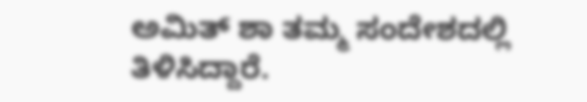ಅಮಿತ್ ಶಾ ತಮ್ಮ ಸಂದೇಶದಲ್ಲಿ ತಿಳಿಸಿದ್ದಾರೆ.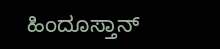ಹಿಂದೂಸ್ತಾನ್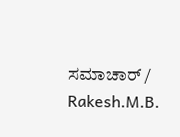ಸಮಾಚಾರ್ / Rakesh.M.B.